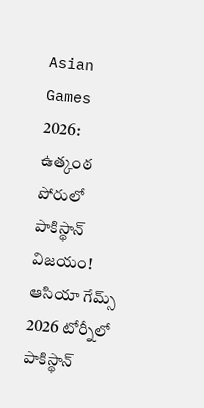Asian Games 2026: ఉత్కంఠ పోరులో పాకిస్థాన్ విజయం!
ఆసియా గేమ్స్ 2026 టోర్నీలో పాకిస్థాన్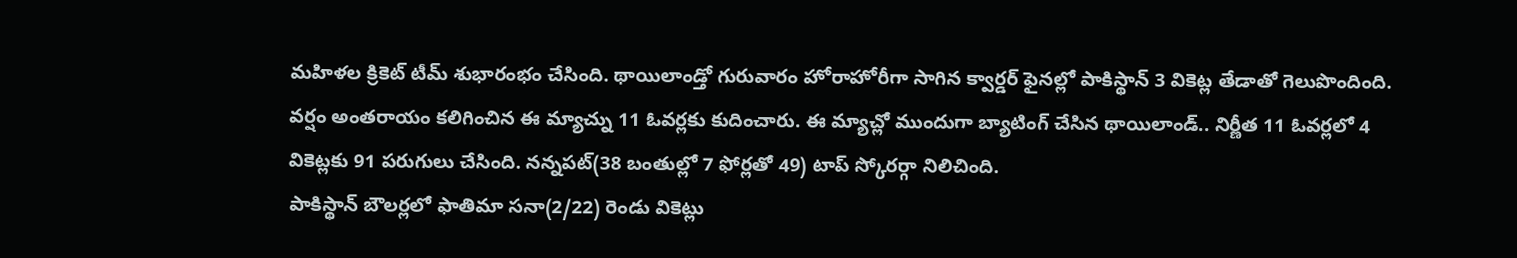మహిళల క్రికెట్ టీమ్ శుభారంభం చేసింది. థాయిలాండ్తో గురువారం హోరాహోరీగా సాగిన క్వార్డర్ ఫైనల్లో పాకిస్థాన్ 3 వికెట్ల తేడాతో గెలుపొందింది. వర్షం అంతరాయం కలిగించిన ఈ మ్యాచ్ను 11 ఓవర్లకు కుదించారు. ఈ మ్యాచ్లో ముందుగా బ్యాటింగ్ చేసిన థాయిలాండ్.. నిర్ణీత 11 ఓవర్లలో 4 వికెట్లకు 91 పరుగులు చేసింది. నన్నపట్(38 బంతుల్లో 7 ఫోర్లతో 49) టాప్ స్కోరర్గా నిలిచింది.
పాకిస్థాన్ బౌలర్లలో ఫాతిమా సనా(2/22) రెండు వికెట్లు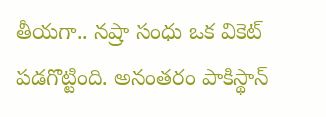తీయగా.. నష్రా సంధు ఒక వికెట్ పడగొట్టింది. అనంతరం పాకిస్థాన్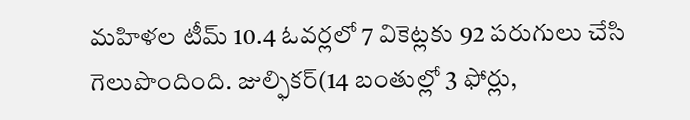మహిళల టీమ్ 10.4 ఓవర్లలో 7 వికెట్లకు 92 పరుగులు చేసి గెలుపొందింది. జుల్ఫికర్(14 బంతుల్లో 3 ఫోర్లు,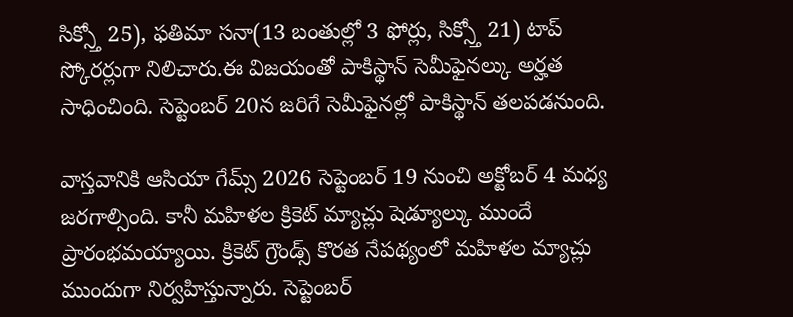సిక్స్తో 25), ఫతిమా సనా(13 బంతుల్లో 3 ఫోర్లు, సిక్స్తో 21) టాప్ స్కోరర్లుగా నిలిచారు.ఈ విజయంతో పాకిస్థాన్ సెమీఫైనల్కు అర్హత సాధించింది. సెప్టెంబర్ 20న జరిగే సెమీఫైనల్లో పాకిస్థాన్ తలపడనుంది.

వాస్తవానికి ఆసియా గేమ్స్ 2026 సెప్టెంబర్ 19 నుంచి అక్టోబర్ 4 మధ్య జరగాల్సింది. కానీ మహిళల క్రికెట్ మ్యాచ్లు షెడ్యూల్కు ముందే ప్రారంభమయ్యాయి. క్రికెట్ గ్రౌండ్స్ కొరత నేపథ్యంలో మహిళల మ్యాచ్లు ముందుగా నిర్వహిస్తున్నారు. సెప్టెంబర్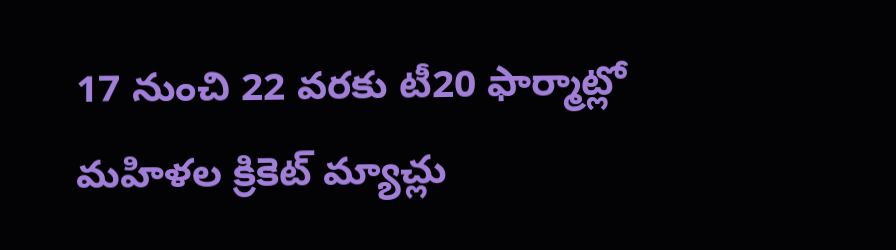17 నుంచి 22 వరకు టీ20 ఫార్మాట్లో మహిళల క్రికెట్ మ్యాచ్లు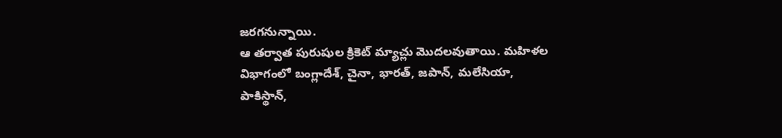జరగనున్నాయి.
ఆ తర్వాత పురుషుల క్రికెట్ మ్యాచ్లు మొదలవుతాయి. మహిళల విభాగంలో బంగ్లాదేశ్, చైనా, భారత్, జపాన్, మలేసియా, పాకిస్థాన్,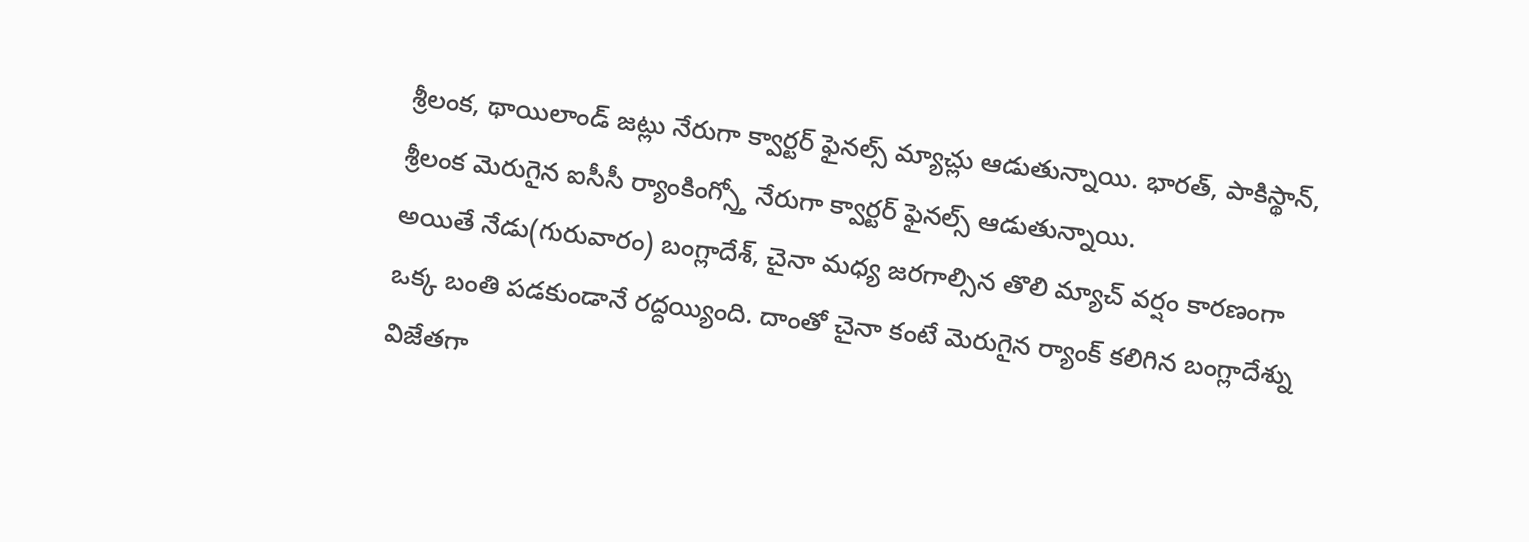శ్రీలంక, థాయిలాండ్ జట్లు నేరుగా క్వార్టర్ ఫైనల్స్ మ్యాచ్లు ఆడుతున్నాయి. భారత్, పాకిస్థాన్, శ్రీలంక మెరుగైన ఐసీసీ ర్యాంకింగ్స్తో నేరుగా క్వార్టర్ ఫైనల్స్ ఆడుతున్నాయి.
అయితే నేడు(గురువారం) బంగ్లాదేశ్, చైనా మధ్య జరగాల్సిన తొలి మ్యాచ్ వర్షం కారణంగా ఒక్క బంతి పడకుండానే రద్దయ్యింది. దాంతో చైనా కంటే మెరుగైన ర్యాంక్ కలిగిన బంగ్లాదేశ్ను విజేతగా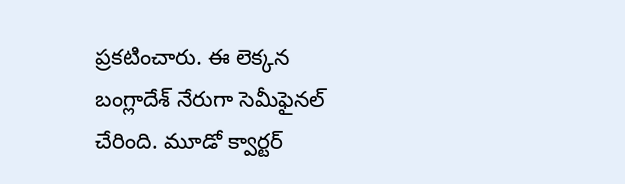ప్రకటించారు. ఈ లెక్కన బంగ్లాదేశ్ నేరుగా సెమీఫైనల్ చేరింది. మూడో క్వార్టర్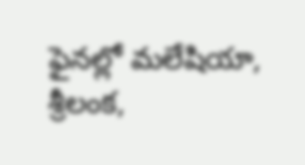ఫైనల్లో మలేషియా, శ్రీలంక,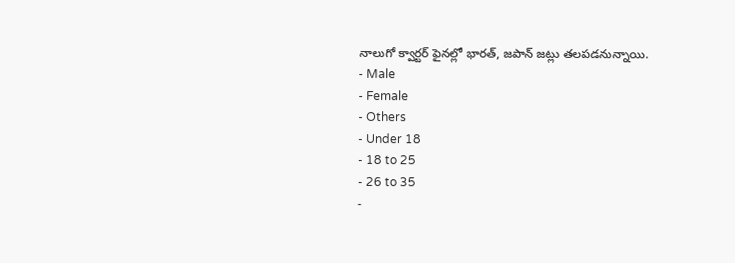నాలుగో క్వార్టర్ ఫైనల్లో భారత్, జపాన్ జట్లు తలపడనున్నాయి.
- Male
- Female
- Others
- Under 18
- 18 to 25
- 26 to 35
-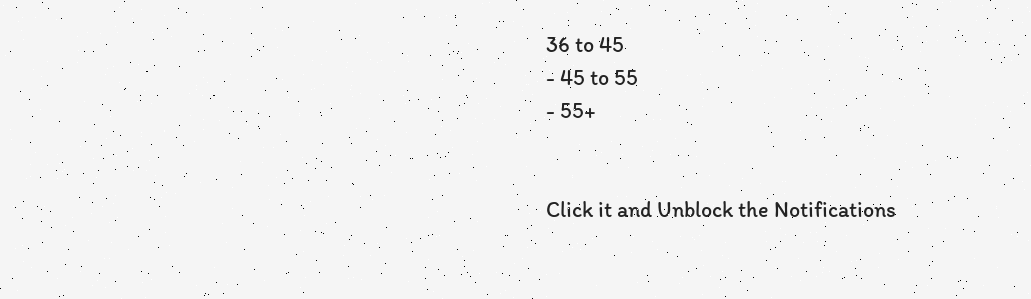36 to 45
- 45 to 55
- 55+


Click it and Unblock the Notifications